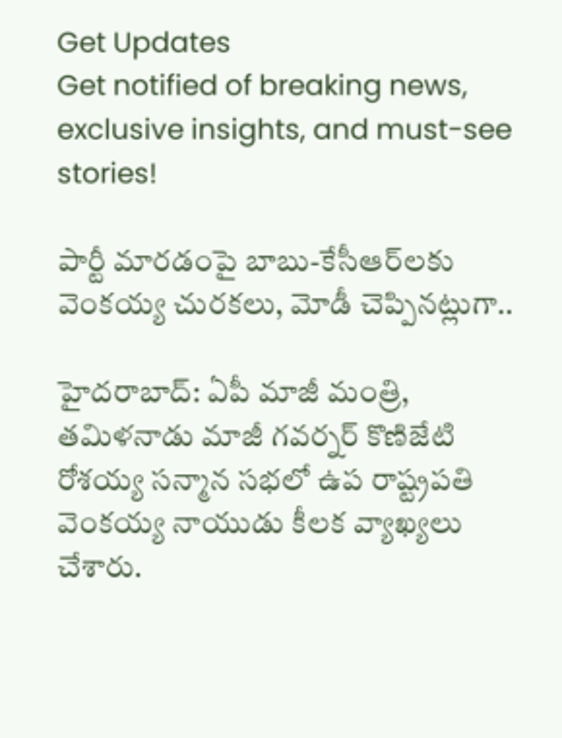Get Updates
Get notified of breaking news, exclusive insights, and must-see stories!

పార్టీ మారడంపై బాబు-కేసీఆర్‌లకు వెంకయ్య చురకలు, మోడీ చెప్పినట్లుగా..

హైదరాబాద్: ఏపీ మాజీ మంత్రి, తమిళనాడు మాజీ గవర్నర్ కొణిజేటి రోశయ్య సన్మాన సభలో ఉప రాష్ట్రపతి వెంకయ్య నాయుడు కీలక వ్యాఖ్యలు చేశారు.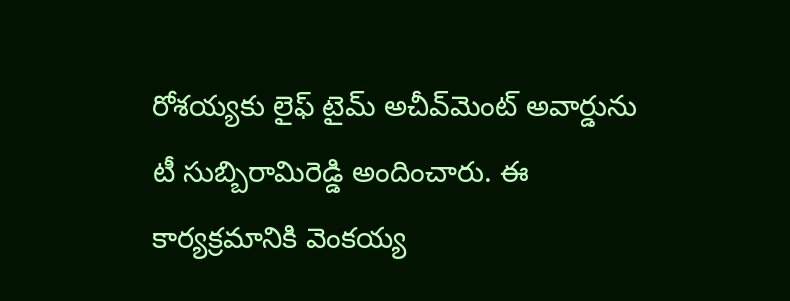రోశయ్యకు లైఫ్ టైమ్ అచీవ్‌మెంట్ అవార్డును టీ సుబ్బిరామిరెడ్డి అందించారు. ఈ కార్యక్రమానికి వెంకయ్య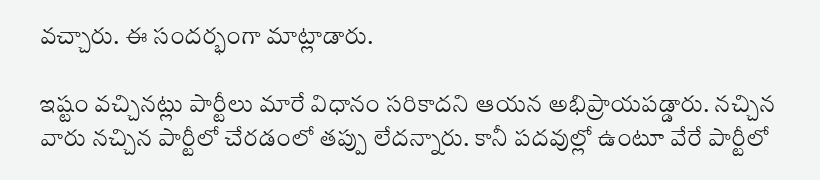వచ్చారు. ఈ సందర్భంగా మాట్లాడారు.

ఇష్టం వచ్చినట్లు పార్టీలు మారే విధానం సరికాదని ఆయన అభిప్రాయపడ్డారు. నచ్చిన వారు నచ్చిన పార్టీలో చేరడంలో తప్పు లేదన్నారు. కానీ పదవుల్లో ఉంటూ వేరే పార్టీలో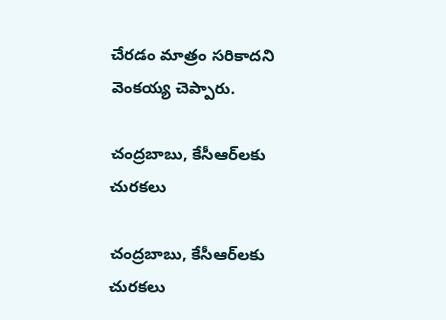చేరడం మాత్రం సరికాదని వెంకయ్య చెప్పారు.

చంద్రబాబు, కేసీఆర్‌లకు చురకలు

చంద్రబాబు, కేసీఆర్‌లకు చురకలు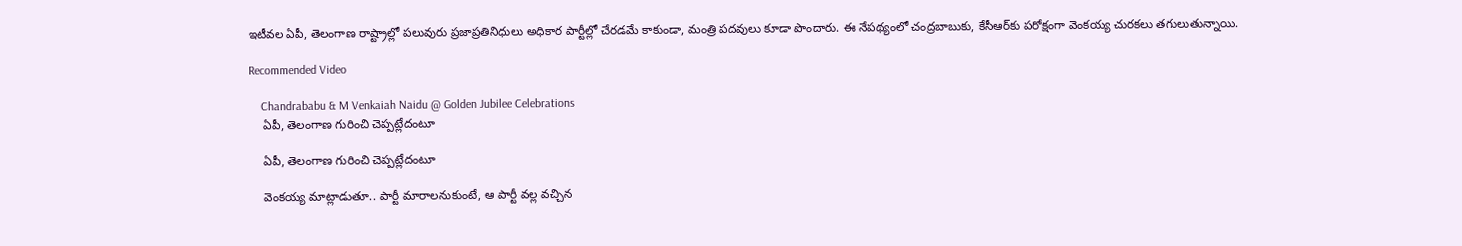ఇటీవల ఏపీ, తెలంగాణ రాష్ట్రాల్లో పలువురు ప్రజాప్రతినిధులు అధికార పార్టీల్లో చేరడమే కాకుండా, మంత్రి పదవులు కూడా పొందారు. ఈ నేపథ్యంలో చంద్రబాబుకు, కేసీఆర్‌కు పరోక్షంగా వెంకయ్య చురకలు తగులుతున్నాయి.

Recommended Video

    Chandrababu & M Venkaiah Naidu @ Golden Jubilee Celebrations
    ఏపీ, తెలంగాణ గురించి చెప్పట్లేదంటూ

    ఏపీ, తెలంగాణ గురించి చెప్పట్లేదంటూ

    వెంకయ్య మాట్లాడుతూ.. పార్టీ మారాలనుకుంటే, ఆ పార్టీ వల్ల వచ్చిన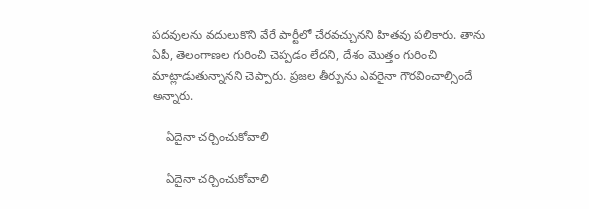పదవులను వదులుకొని వేరే పార్టీలో చేరవచ్చునని హితవు పలికారు. తాను ఏపీ, తెలంగాణల గురించి చెప్పడం లేదని, దేశం మొత్తం గురించి మాట్లాడుతున్నానని చెప్పారు. ప్రజల తీర్పును ఎవరైనా గౌరవించాల్సిందే అన్నారు.

    ఏదైనా చర్చించుకోవాలి

    ఏదైనా చర్చించుకోవాలి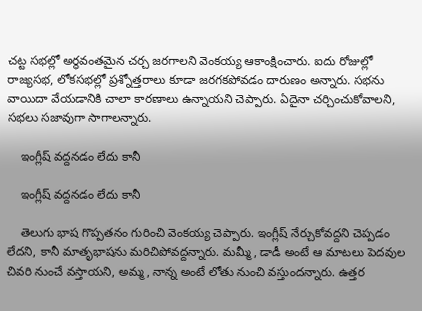చట్ట సభల్లో అర్థవంతమైన చర్చ జరగాలని వెంకయ్య ఆకాంక్షించారు. ఐదు రోజుల్లో రాజ్యసభ, లోకసభల్లో ప్రశ్నోత్తరాలు కూడా జరగకపోవడం దారుణం అన్నారు. సభను వాయిదా వేయడానికి చాలా కారణాలు ఉన్నాయని చెప్పారు. ఏదైనా చర్చించుకోవాలని, సభలు సజావుగా సాగాలన్నారు.

    ఇంగ్లీష్ వద్దనడం లేదు కానీ

    ఇంగ్లీష్ వద్దనడం లేదు కానీ

    తెలుగు భాష గొప్పతనం గురించి వెంకయ్య చెప్పారు. ఇంగ్లీష్ నేర్చుకోవద్దని చెప్పడం లేదని, కానీ మాతృభాషను మరిచిపోవద్దన్నారు. మమ్మీ, డాడీ అంటే ఆ మాటలు పెదవుల చివరి నుంచే వస్తాయని, అమ్మ, నాన్న అంటే లోతు నుంచి వస్తుందన్నారు. ఉత్తర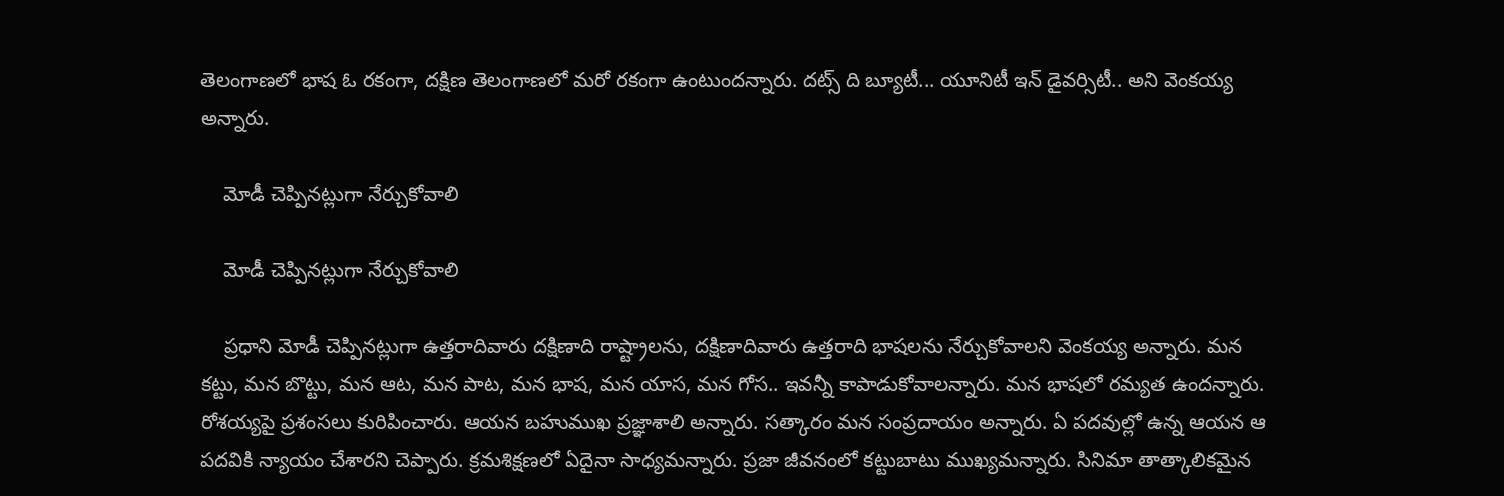తెలంగాణలో భాష ఓ రకంగా, దక్షిణ తెలంగాణలో మరో రకంగా ఉంటుందన్నారు. దట్స్ ది బ్యూటీ... యూనిటీ ఇన్ డైవర్సిటీ.. అని వెంకయ్య అన్నారు.

    మోడీ చెప్పినట్లుగా నేర్చుకోవాలి

    మోడీ చెప్పినట్లుగా నేర్చుకోవాలి

    ప్రధాని మోడీ చెప్పినట్లుగా ఉత్తరాదివారు దక్షిణాది రాష్ట్రాలను, దక్షిణాదివారు ఉత్తరాది భాషలను నేర్చుకోవాలని వెంకయ్య అన్నారు. మన కట్టు, మన బొట్టు, మన ఆట, మన పాట, మన భాష, మన యాస, మన గోస.. ఇవన్నీ కాపాడుకోవాలన్నారు. మన భాషలో రమ్యత ఉందన్నారు. రోశయ్యపై ప్రశంసలు కురిపించారు. ఆయన బహుముఖ ప్రజ్ఞాశాలి అన్నారు. సత్కారం మన సంప్రదాయం అన్నారు. ఏ పదవుల్లో ఉన్న ఆయన ఆ పదవికి న్యాయం చేశారని చెప్పారు. క్రమశిక్షణలో ఏదైనా సాధ్యమన్నారు. ప్రజా జీవనంలో కట్టుబాటు ముఖ్యమన్నారు. సినిమా తాత్కాలికమైన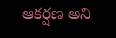ఆకర్షణ అని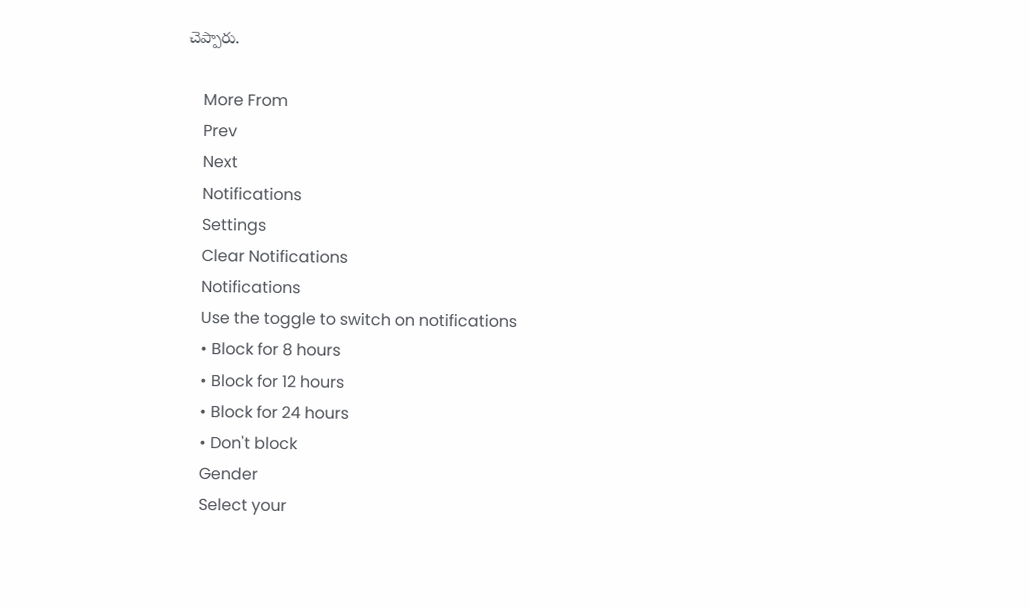చెప్పారు.

    More From
    Prev
    Next
    Notifications
    Settings
    Clear Notifications
    Notifications
    Use the toggle to switch on notifications
    • Block for 8 hours
    • Block for 12 hours
    • Block for 24 hours
    • Don't block
    Gender
    Select your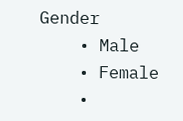Gender
    • Male
    • Female
    •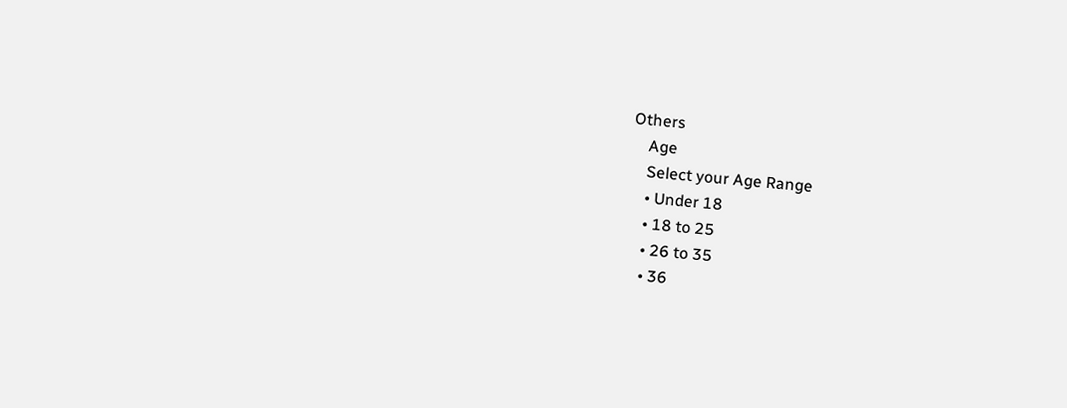Others
    Age
    Select your Age Range
    • Under 18
    • 18 to 25
    • 26 to 35
    • 36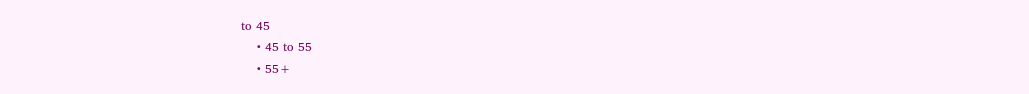to 45
    • 45 to 55
    • 55+